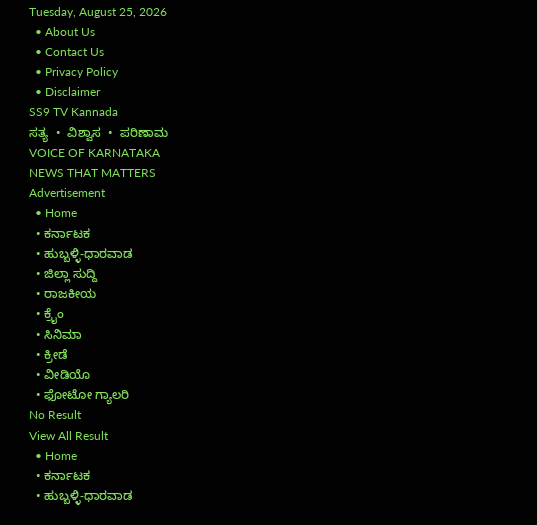Tuesday, August 25, 2026
  • About Us
  • Contact Us
  • Privacy Policy
  • Disclaimer
SS9 TV Kannada
ಸತ್ಯ  •  ವಿಶ್ವಾಸ  •  ಪರಿಣಾಮ
VOICE OF KARNATAKA
NEWS THAT MATTERS
Advertisement
  • Home
  • ಕರ್ನಾಟಕ
  • ಹುಬ್ಬಳ್ಳಿ-ಧಾರವಾಡ
  • ಜಿಲ್ಲಾ ಸುದ್ದಿ
  • ರಾಜಕೀಯ
  • ಕ್ರೈಂ
  • ಸಿನಿಮಾ
  • ಕ್ರೀಡೆ
  • ವೀಡಿಯೊ
  • ಫೋಟೋ ಗ್ಯಾಲರಿ
No Result
View All Result
  • Home
  • ಕರ್ನಾಟಕ
  • ಹುಬ್ಬಳ್ಳಿ-ಧಾರವಾಡ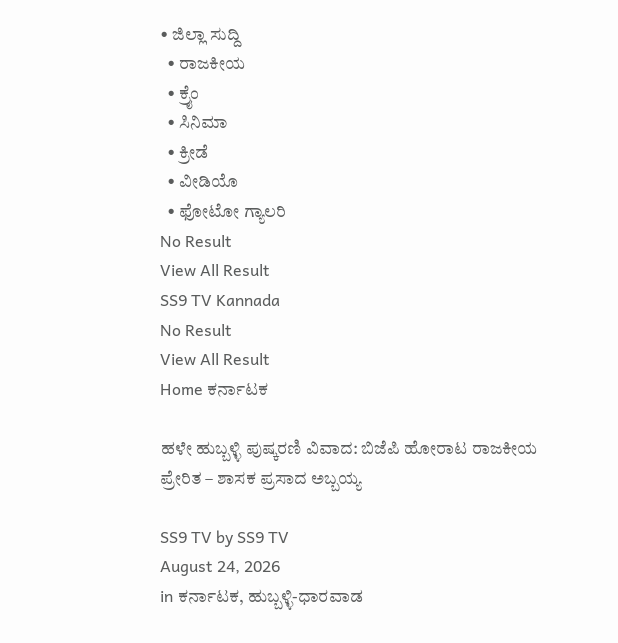• ಜಿಲ್ಲಾ ಸುದ್ದಿ
  • ರಾಜಕೀಯ
  • ಕ್ರೈಂ
  • ಸಿನಿಮಾ
  • ಕ್ರೀಡೆ
  • ವೀಡಿಯೊ
  • ಫೋಟೋ ಗ್ಯಾಲರಿ
No Result
View All Result
SS9 TV Kannada
No Result
View All Result
Home ಕರ್ನಾಟಕ

ಹಳೇ ಹುಬ್ಬಳ್ಳಿ ಪುಷ್ಕರಣಿ ವಿವಾದ: ಬಿಜೆಪಿ ಹೋರಾಟ ರಾಜಕೀಯ ಪ್ರೇರಿತ – ಶಾಸಕ ಪ್ರಸಾದ ಅಬ್ಬಯ್ಯ

SS9 TV by SS9 TV
August 24, 2026
in ಕರ್ನಾಟಕ, ಹುಬ್ಬಳ್ಳಿ-ಧಾರವಾಡ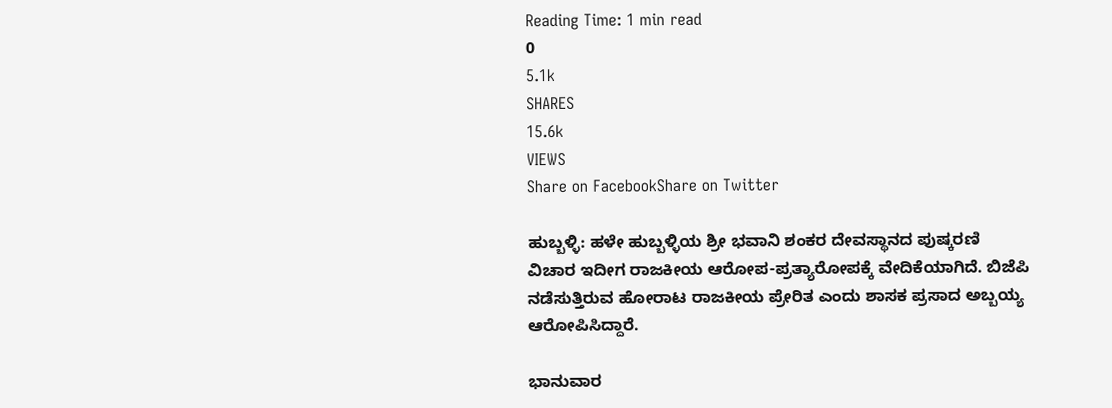Reading Time: 1 min read
0
5.1k
SHARES
15.6k
VIEWS
Share on FacebookShare on Twitter

ಹುಬ್ಬಳ್ಳಿ: ಹಳೇ ಹುಬ್ಬಳ್ಳಿಯ ಶ್ರೀ ಭವಾನಿ ಶಂಕರ ದೇವಸ್ಥಾನದ ಪುಷ್ಕರಣಿ ವಿಚಾರ ಇದೀಗ ರಾಜಕೀಯ ಆರೋಪ-ಪ್ರತ್ಯಾರೋಪಕ್ಕೆ ವೇದಿಕೆಯಾಗಿದೆ. ಬಿಜೆಪಿ ನಡೆಸುತ್ತಿರುವ ಹೋರಾಟ ರಾಜಕೀಯ ಪ್ರೇರಿತ ಎಂದು ಶಾಸಕ ಪ್ರಸಾದ ಅಬ್ಬಯ್ಯ ಆರೋಪಿಸಿದ್ದಾರೆ.

ಭಾನುವಾರ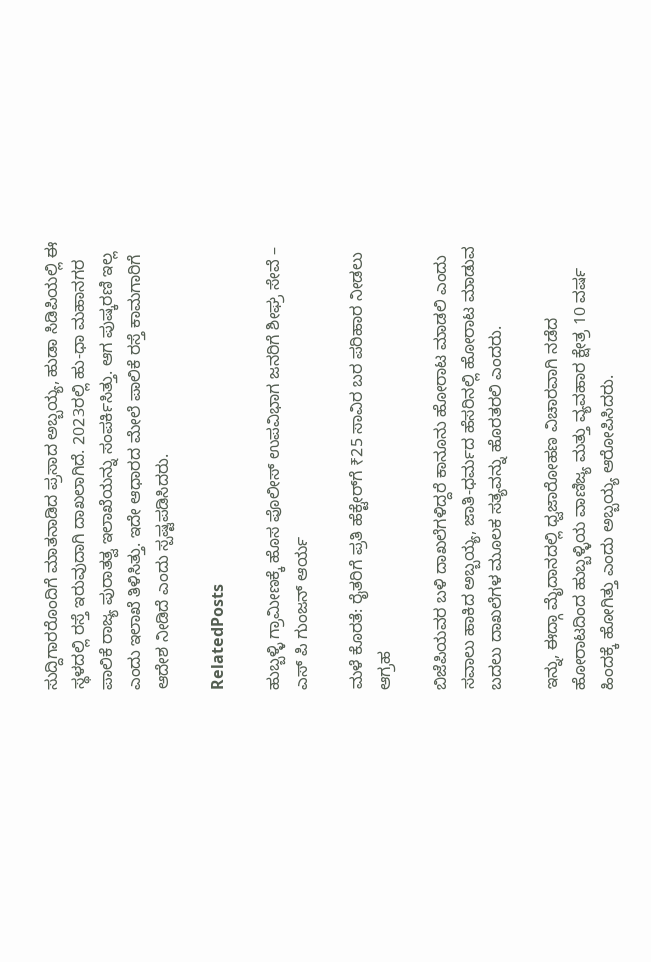ಸುದ್ದಿಗಾರರೊಂದಿಗೆ ಮಾತನಾಡಿದ ಪ್ರಸಾದ ಅಬ್ಬಯ್ಯ, ಹುಡಾ ಸಿಡಿಪಿಯಲ್ಲಿ ಈ ಸ್ಥಳದಲ್ಲಿ ರಸ್ತೆ ಇರುವುದಾಗಿ ದಾಖಲಾಗಿದೆ. 2023ರಲ್ಲಿ ಹು-ಧಾ ಮಹಾನಗರ ಪಾಲಿಕೆ ರಾಜ್ಯ ಪುರಾತತ್ವ ಇಲಾಖೆಯನ್ನು ಸಂಪರ್ಕಿಸಿತ್ತು. ಆಗ ಪುಷ್ಕರಣಿ ಇಲ್ಲ ಎಂದು ಇಲಾಖೆ ತಿಳಿಸಿತ್ತು. ಇದೇ ಆಧಾರದ ಮೇಲೆ ಪಾಲಿಕೆ ರಸ್ತೆ ಕಾಮಗಾರಿಗೆ ಆದೇಶ ನೀಡಿದೆ ಎಂದು ಸ್ಪಷ್ಟಪಡಿಸಿದರು.

RelatedPosts

ಹುಬ್ಬಳ್ಳಿ ಗ್ರಾಮೀಣಕ್ಕೆ ಹೊಸ ಪೊಲೀಸ್ ಉಪವಿಭಾಗ ಜನರಿಗೆ ಶೀಘ್ರ ಸೇವೆ – ಎಸ್ ಪಿ ಗುಂಜನ್ ಆರ್ಯ

ಮಳೆ ಕೊರತೆ: ರೈತರಿಗೆ ಪ್ರತಿ ಹೆಕ್ಟೇರ್‌ಗೆ ₹25 ಸಾವಿರ ಬರ ಪರಿಹಾರ ನೀಡಲು ಆಗ್ರಹ

ಬಿಜೆಪಿಯವರ ಬಳಿ ದಾಖಲೆಗಳಿದ್ದರೆ ಕಾನೂನು ಹೋರಾಟ ಮಾಡಲಿ ಎಂದು ಸವಾಲು ಹಾಕಿದ ಅಬ್ಬಯ್ಯ, ಜಾತಿ-ಧರ್ಮದ ಹೆಸರಿನಲ್ಲಿ ಹೋರಾಟ ಮಾಡುವ ಬದಲು ದಾಖಲೆಗಳ ಮೂಲಕ ಸತ್ಯವನ್ನು ಹೊರತರಲಿ ಎಂದರು.

ಇನ್ನು, ಈದ್ಗಾ ಮೈದಾನದಲ್ಲಿ ಧ್ವಜಾರೋಹಣ ವಿಚಾರವಾಗಿ ನಡೆದ ಹೋರಾಟದಿಂದ ಹುಬ್ಬಳ್ಳಿಯ ವಾಣಿಜ್ಯ ಮತ್ತು ವ್ಯವಹಾರ ಕ್ಷೇತ್ರ 10 ವರ್ಷ ಹಿಂದಕ್ಕೆ ಹೋಗಿತ್ತು ಎಂದು ಅಬ್ಬಯ್ಯ ಆರೋಪಿಸಿದರು.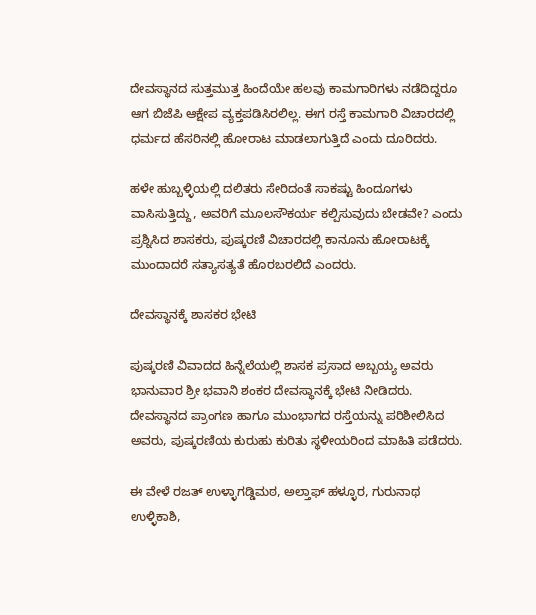ದೇವಸ್ಥಾನದ ಸುತ್ತಮುತ್ತ ಹಿಂದೆಯೇ ಹಲವು ಕಾಮಗಾರಿಗಳು ನಡೆದಿದ್ದರೂ ಆಗ ಬಿಜೆಪಿ ಆಕ್ಷೇಪ ವ್ಯಕ್ತಪಡಿಸಿರಲಿಲ್ಲ. ಈಗ ರಸ್ತೆ ಕಾಮಗಾರಿ ವಿಚಾರದಲ್ಲಿ ಧರ್ಮದ ಹೆಸರಿನಲ್ಲಿ ಹೋರಾಟ ಮಾಡಲಾಗುತ್ತಿದೆ ಎಂದು ದೂರಿದರು.

ಹಳೇ ಹುಬ್ಬಳ್ಳಿಯಲ್ಲಿ ದಲಿತರು ಸೇರಿದಂತೆ ಸಾಕಷ್ಟು ಹಿಂದೂಗಳು ವಾಸಿಸುತ್ತಿದ್ದು, ಅವರಿಗೆ ಮೂಲಸೌಕರ್ಯ ಕಲ್ಪಿಸುವುದು ಬೇಡವೇ? ಎಂದು ಪ್ರಶ್ನಿಸಿದ ಶಾಸಕರು, ಪುಷ್ಕರಣಿ ವಿಚಾರದಲ್ಲಿ ಕಾನೂನು ಹೋರಾಟಕ್ಕೆ ಮುಂದಾದರೆ ಸತ್ಯಾಸತ್ಯತೆ ಹೊರಬರಲಿದೆ ಎಂದರು.

ದೇವಸ್ಥಾನಕ್ಕೆ ಶಾಸಕರ ಭೇಟಿ

ಪುಷ್ಕರಣಿ ವಿವಾದದ ಹಿನ್ನೆಲೆಯಲ್ಲಿ ಶಾಸಕ ಪ್ರಸಾದ ಅಬ್ಬಯ್ಯ ಅವರು ಭಾನುವಾರ ಶ್ರೀ ಭವಾನಿ ಶಂಕರ ದೇವಸ್ಥಾನಕ್ಕೆ ಭೇಟಿ ನೀಡಿದರು. ದೇವಸ್ಥಾನದ ಪ್ರಾಂಗಣ ಹಾಗೂ ಮುಂಭಾಗದ ರಸ್ತೆಯನ್ನು ಪರಿಶೀಲಿಸಿದ ಅವರು, ಪುಷ್ಕರಣಿಯ ಕುರುಹು ಕುರಿತು ಸ್ಥಳೀಯರಿಂದ ಮಾಹಿತಿ ಪಡೆದರು.

ಈ ವೇಳೆ ರಜತ್ ಉಳ್ಳಾಗಡ್ಡಿಮಠ, ಅಲ್ತಾಫ್ ಹಳ್ಳೂರ, ಗುರುನಾಥ ಉಳ್ಳಿಕಾಶಿ,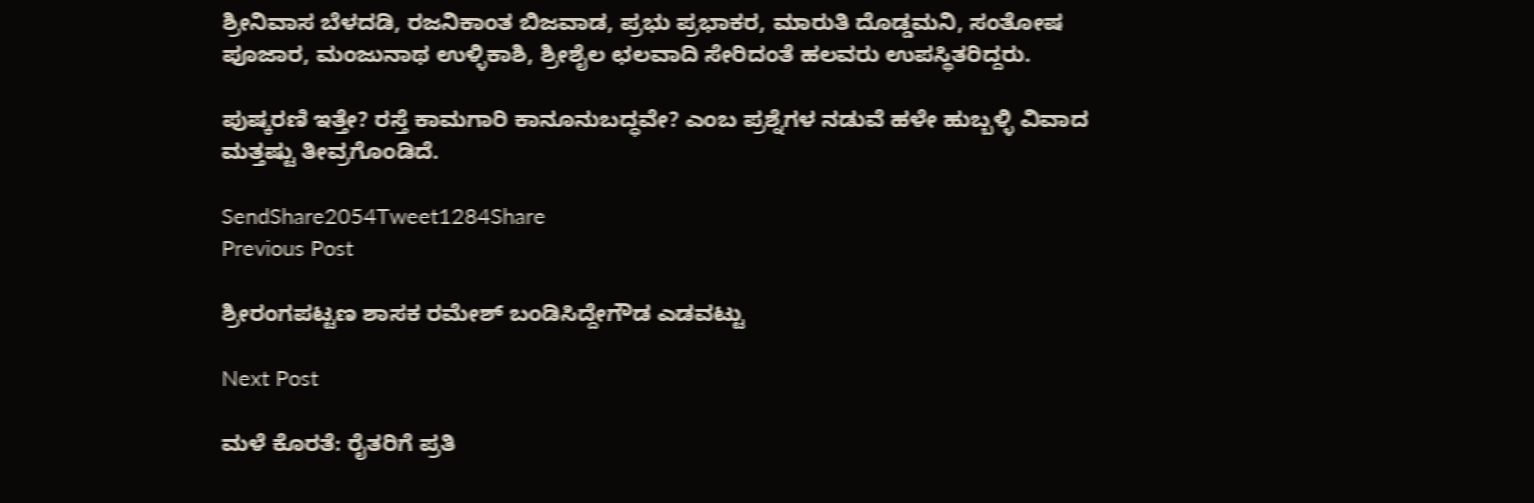ಶ್ರೀನಿವಾಸ ಬೆಳದಡಿ, ರಜನಿಕಾಂತ ಬಿಜವಾಡ, ಪ್ರಭು ಪ್ರಭಾಕರ, ಮಾರುತಿ ದೊಡ್ಡಮನಿ, ಸಂತೋಷ ಪೂಜಾರ, ಮಂಜುನಾಥ ಉಳ್ಳಿಕಾಶಿ, ಶ್ರೀಶೈಲ ಛಲವಾದಿ ಸೇರಿದಂತೆ ಹಲವರು ಉಪಸ್ಥಿತರಿದ್ದರು.

ಪುಷ್ಕರಣಿ ಇತ್ತೇ? ರಸ್ತೆ ಕಾಮಗಾರಿ ಕಾನೂನುಬದ್ಧವೇ? ಎಂಬ ಪ್ರಶ್ನೆಗಳ ನಡುವೆ ಹಳೇ ಹುಬ್ಬಳ್ಳಿ ವಿವಾದ ಮತ್ತಷ್ಟು ತೀವ್ರಗೊಂಡಿದೆ.

SendShare2054Tweet1284Share
Previous Post

ಶ್ರೀರಂಗಪಟ್ಟಣ ಶಾಸಕ ರಮೇಶ್ ಬಂಡಿಸಿದ್ದೇಗೌಡ ಎಡವಟ್ಟು

Next Post

ಮಳೆ ಕೊರತೆ: ರೈತರಿಗೆ ಪ್ರತಿ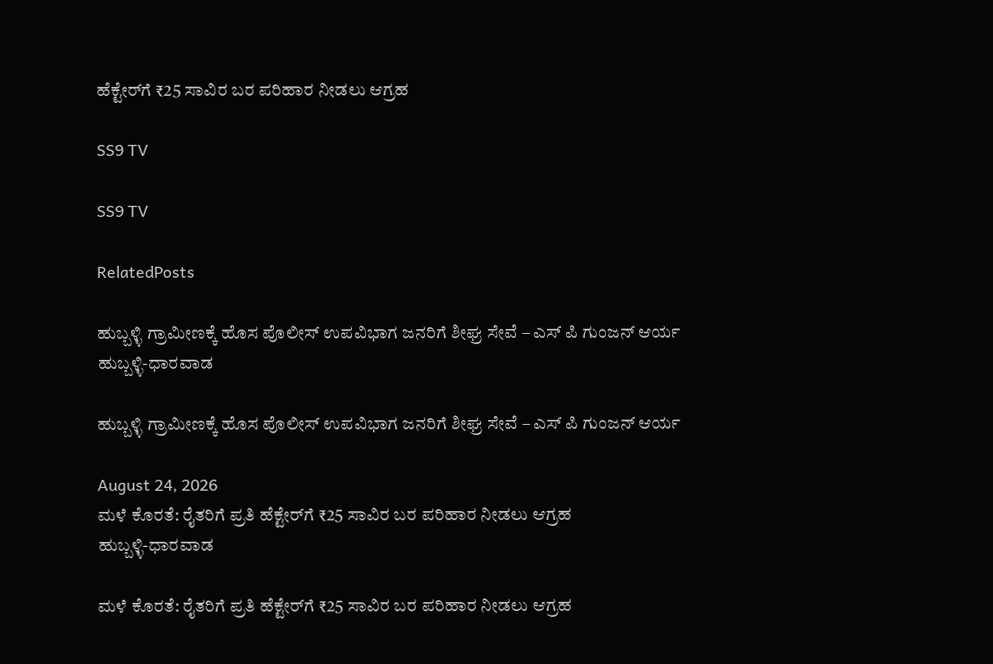ಹೆಕ್ಟೇರ್‌ಗೆ ₹25 ಸಾವಿರ ಬರ ಪರಿಹಾರ ನೀಡಲು ಆಗ್ರಹ

SS9 TV

SS9 TV

RelatedPosts

ಹುಬ್ಬಳ್ಳಿ ಗ್ರಾಮೀಣಕ್ಕೆ ಹೊಸ ಪೊಲೀಸ್ ಉಪವಿಭಾಗ ಜನರಿಗೆ ಶೀಘ್ರ ಸೇವೆ – ಎಸ್ ಪಿ ಗುಂಜನ್ ಆರ್ಯ
ಹುಬ್ಬಳ್ಳಿ-ಧಾರವಾಡ

ಹುಬ್ಬಳ್ಳಿ ಗ್ರಾಮೀಣಕ್ಕೆ ಹೊಸ ಪೊಲೀಸ್ ಉಪವಿಭಾಗ ಜನರಿಗೆ ಶೀಘ್ರ ಸೇವೆ – ಎಸ್ ಪಿ ಗುಂಜನ್ ಆರ್ಯ

August 24, 2026
ಮಳೆ ಕೊರತೆ: ರೈತರಿಗೆ ಪ್ರತಿ ಹೆಕ್ಟೇರ್‌ಗೆ ₹25 ಸಾವಿರ ಬರ ಪರಿಹಾರ ನೀಡಲು ಆಗ್ರಹ
ಹುಬ್ಬಳ್ಳಿ-ಧಾರವಾಡ

ಮಳೆ ಕೊರತೆ: ರೈತರಿಗೆ ಪ್ರತಿ ಹೆಕ್ಟೇರ್‌ಗೆ ₹25 ಸಾವಿರ ಬರ ಪರಿಹಾರ ನೀಡಲು ಆಗ್ರಹ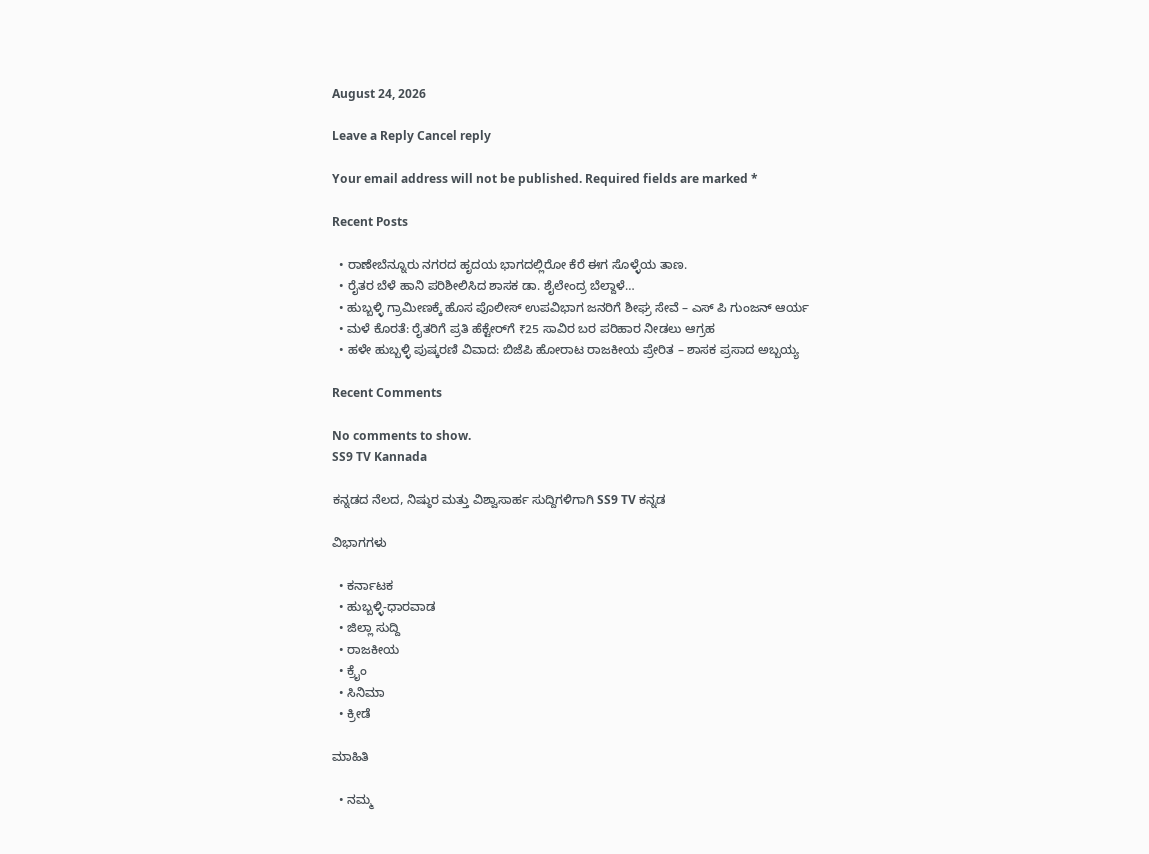August 24, 2026

Leave a Reply Cancel reply

Your email address will not be published. Required fields are marked *

Recent Posts

  • ರಾಣೇಬೆನ್ನೂರು ನಗರದ ಹೃದಯ ಭಾಗದಲ್ಲಿರೋ ಕೆರೆ ಈಗ ಸೊಳ್ಳೆಯ ತಾಣ.
  • ರೈತರ ಬೆಳೆ ಹಾನಿ ಪರಿಶೀಲಿಸಿದ ಶಾಸಕ ಡಾ. ಶೈಲೇಂದ್ರ ಬೆಲ್ದಾಳೆ…
  • ಹುಬ್ಬಳ್ಳಿ ಗ್ರಾಮೀಣಕ್ಕೆ ಹೊಸ ಪೊಲೀಸ್ ಉಪವಿಭಾಗ ಜನರಿಗೆ ಶೀಘ್ರ ಸೇವೆ – ಎಸ್ ಪಿ ಗುಂಜನ್ ಆರ್ಯ
  • ಮಳೆ ಕೊರತೆ: ರೈತರಿಗೆ ಪ್ರತಿ ಹೆಕ್ಟೇರ್‌ಗೆ ₹25 ಸಾವಿರ ಬರ ಪರಿಹಾರ ನೀಡಲು ಆಗ್ರಹ
  • ಹಳೇ ಹುಬ್ಬಳ್ಳಿ ಪುಷ್ಕರಣಿ ವಿವಾದ: ಬಿಜೆಪಿ ಹೋರಾಟ ರಾಜಕೀಯ ಪ್ರೇರಿತ – ಶಾಸಕ ಪ್ರಸಾದ ಅಬ್ಬಯ್ಯ

Recent Comments

No comments to show.
SS9 TV Kannada

ಕನ್ನಡದ ನೆಲದ, ನಿಷ್ಠುರ ಮತ್ತು ವಿಶ್ವಾಸಾರ್ಹ ಸುದ್ದಿಗಳಿಗಾಗಿ SS9 TV ಕನ್ನಡ

ವಿಭಾಗಗಳು

  • ಕರ್ನಾಟಕ
  • ಹುಬ್ಬಳ್ಳಿ-ಧಾರವಾಡ
  • ಜಿಲ್ಲಾ ಸುದ್ದಿ
  • ರಾಜಕೀಯ
  • ಕ್ರೈಂ
  • ಸಿನಿಮಾ
  • ಕ್ರೀಡೆ

ಮಾಹಿತಿ

  • ನಮ್ಮ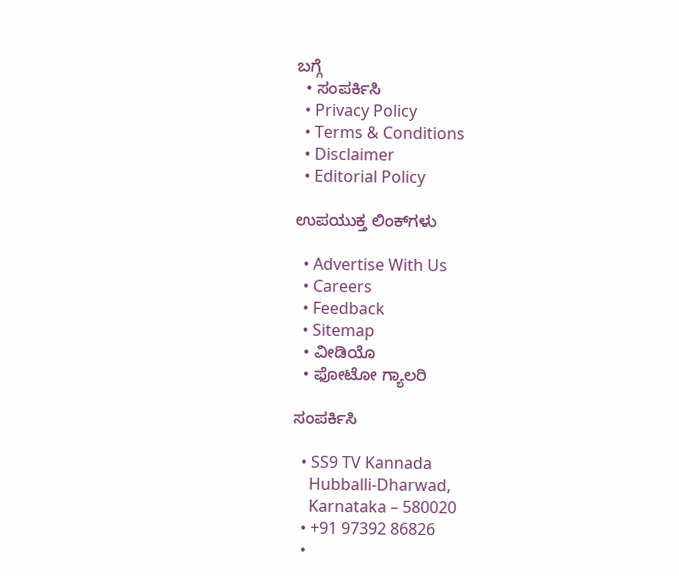ಬಗ್ಗೆ
  • ಸಂಪರ್ಕಿಸಿ
  • Privacy Policy
  • Terms & Conditions
  • Disclaimer
  • Editorial Policy

ಉಪಯುಕ್ತ ಲಿಂಕ್‌ಗಳು

  • Advertise With Us
  • Careers
  • Feedback
  • Sitemap
  • ವೀಡಿಯೊ
  • ಫೋಟೋ ಗ್ಯಾಲರಿ

ಸಂಪರ್ಕಿಸಿ

  • SS9 TV Kannada
    Hubballi-Dharwad,
    Karnataka – 580020
  • +91 97392 86826
  •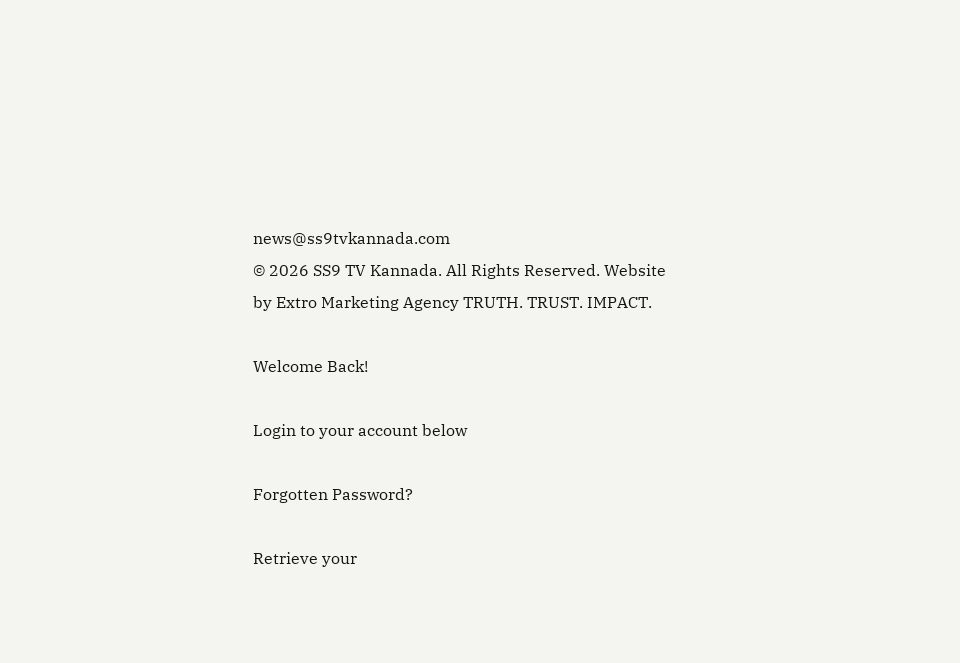news@ss9tvkannada.com
© 2026 SS9 TV Kannada. All Rights Reserved. Website by Extro Marketing Agency TRUTH. TRUST. IMPACT.

Welcome Back!

Login to your account below

Forgotten Password?

Retrieve your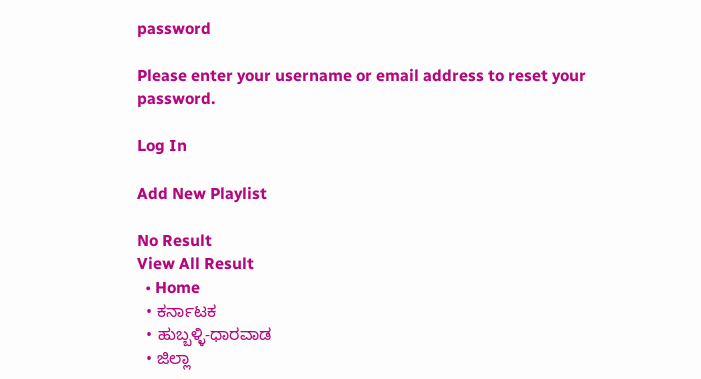password

Please enter your username or email address to reset your password.

Log In

Add New Playlist

No Result
View All Result
  • Home
  • ಕರ್ನಾಟಕ
  • ಹುಬ್ಬಳ್ಳಿ-ಧಾರವಾಡ
  • ಜಿಲ್ಲಾ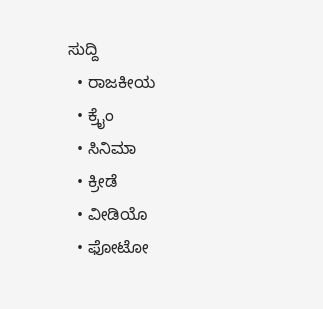ಸುದ್ದಿ
  • ರಾಜಕೀಯ
  • ಕ್ರೈಂ
  • ಸಿನಿಮಾ
  • ಕ್ರೀಡೆ
  • ವೀಡಿಯೊ
  • ಫೋಟೋ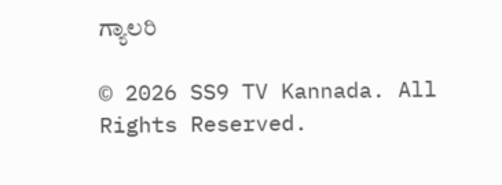ಗ್ಯಾಲರಿ

© 2026 SS9 TV Kannada. All Rights Reserved.